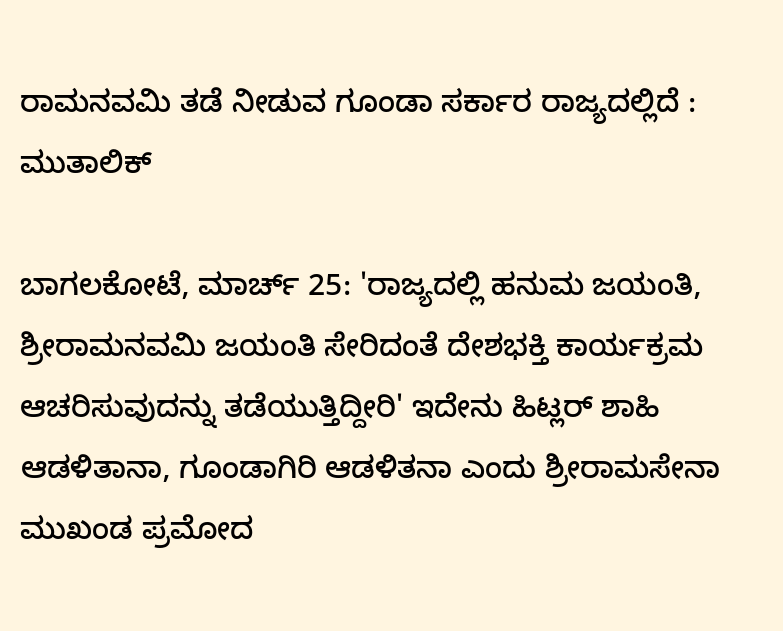ರಾಮನವಮಿ ತಡೆ ನೀಡುವ ಗೂಂಡಾ ಸರ್ಕಾರ ರಾಜ್ಯದಲ್ಲಿದೆ : ಮುತಾಲಿಕ್

ಬಾಗಲಕೋಟೆ, ಮಾರ್ಚ್ 25: 'ರಾಜ್ಯದಲ್ಲಿ ಹನುಮ ಜಯಂತಿ, ಶ್ರೀರಾಮನವಮಿ ಜಯಂತಿ ಸೇರಿದಂತೆ ದೇಶಭಕ್ತಿ ಕಾರ್ಯಕ್ರಮ ಆಚರಿಸುವುದನ್ನು ತಡೆಯುತ್ತಿದ್ದೀರಿ' ಇದೇನು ಹಿಟ್ಲರ್ ಶಾಹಿ ಆಡಳಿತಾನಾ, ಗೂಂಡಾಗಿರಿ ಆಡಳಿತನಾ ಎಂದು ಶ್ರೀರಾಮಸೇನಾ ಮುಖಂಡ ಪ್ರಮೋದ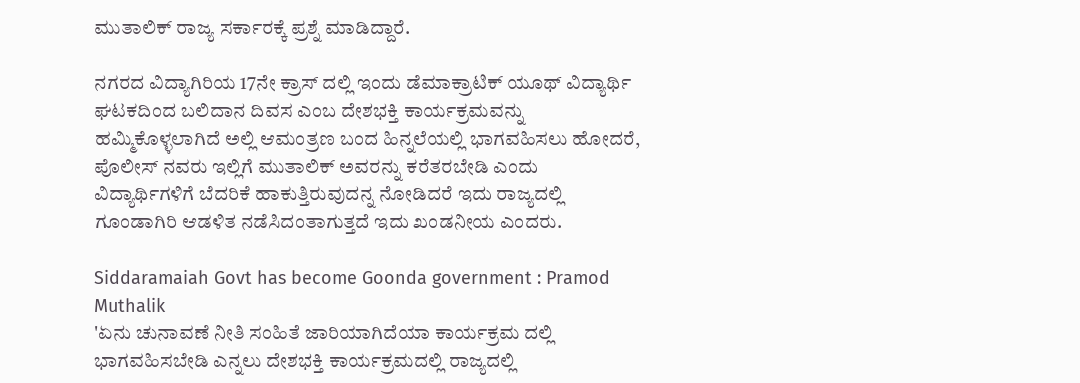ಮುತಾಲಿಕ್ ರಾಜ್ಯ ಸರ್ಕಾರಕ್ಕೆ ಪ್ರಶ್ನೆ ಮಾಡಿದ್ದಾರೆ.

ನಗರದ ವಿದ್ಯಾಗಿರಿಯ 17ನೇ ಕ್ರಾಸ್ ದಲ್ಲಿ ಇಂದು ಡೆಮಾಕ್ರಾಟಿಕ್ ಯೂಥ್ ವಿದ್ಯಾರ್ಥಿ ಘಟಕದಿಂದ ಬಲಿದಾನ ದಿವಸ ಎಂಬ ದೇಶಭಕ್ತಿ ಕಾರ್ಯಕ್ರಮವನ್ನು ಹಮ್ಮಿಕೊಳ್ಳಲಾಗಿದೆ ಅಲ್ಲಿ ಆಮಂತ್ರಣ ಬಂದ ಹಿನ್ನಲೆಯಲ್ಲಿ ಭಾಗವಹಿಸಲು ಹೋದರೆ, ಪೊಲೀಸ್ ನವರು ಇಲ್ಲಿಗೆ ಮುತಾಲಿಕ್ ಅವರನ್ನು ಕರೆತರಬೇಡಿ ಎಂದು ವಿದ್ಯಾರ್ಥಿಗಳಿಗೆ ಬೆದರಿಕೆ ಹಾಕುತ್ತಿರುವುದನ್ನ ನೋಡಿದರೆ ಇದು ರಾಜ್ಯದಲ್ಲಿ ಗೂಂಡಾಗಿರಿ ಆಡಳಿತ ನಡೆಸಿದಂತಾಗುತ್ತದೆ ಇದು ಖಂಡನೀಯ ಎಂದರು.

Siddaramaiah Govt has become Goonda government : Pramod Muthalik
'ಏನು ಚುನಾವಣೆ ನೀತಿ ಸಂಹಿತೆ ಜಾರಿಯಾಗಿದೆಯಾ ಕಾರ್ಯಕ್ರಮ ದಲ್ಲಿ ಭಾಗವಹಿಸಬೇಡಿ ಎನ್ನಲು ದೇಶಭಕ್ತಿ ಕಾರ್ಯಕ್ರಮದಲ್ಲಿ ರಾಜ್ಯದಲ್ಲಿ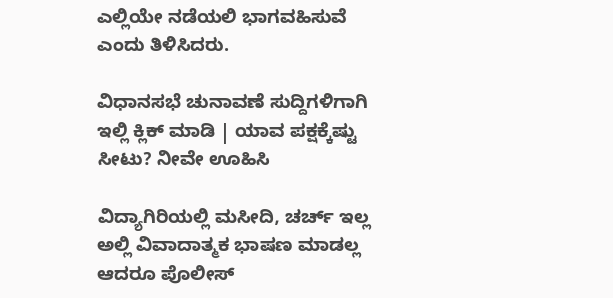ಎಲ್ಲಿಯೇ ನಡೆಯಲಿ ಭಾಗವಹಿಸುವೆ ಎಂದು ತಿಳಿಸಿದರು.

ವಿಧಾನಸಭೆ ಚುನಾವಣೆ ಸುದ್ದಿಗಳಿಗಾಗಿ ಇಲ್ಲಿ ಕ್ಲಿಕ್ ಮಾಡಿ | ಯಾವ ಪಕ್ಷಕ್ಕೆಷ್ಟು ಸೀಟು? ನೀವೇ ಊಹಿಸಿ

ವಿದ್ಯಾಗಿರಿಯಲ್ಲಿ ಮಸೀದಿ, ಚರ್ಚ್ ಇಲ್ಲ ಅಲ್ಲಿ ವಿವಾದಾತ್ಮಕ ಭಾಷಣ ಮಾಡಲ್ಲ ಆದರೂ ಪೊಲೀಸ್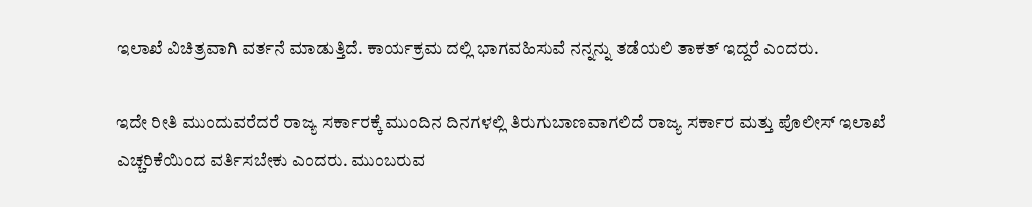ಇಲಾಖೆ ವಿಚಿತ್ರವಾಗಿ ವರ್ತನೆ ಮಾಡುತ್ತಿದೆ. ಕಾರ್ಯಕ್ರಮ ದಲ್ಲಿ ಭಾಗವಹಿಸುವೆ ನನ್ನನ್ನು ತಡೆಯಲಿ ತಾಕತ್ ಇದ್ದರೆ ಎಂದರು.

ಇದೇ ರೀತಿ ಮುಂದುವರೆದರೆ ರಾಜ್ಯ ಸರ್ಕಾರಕ್ಕೆ ಮುಂದಿನ ದಿನಗಳಲ್ಲಿ ತಿರುಗುಬಾಣವಾಗಲಿದೆ ರಾಜ್ಯ ಸರ್ಕಾರ ಮತ್ತು ಪೊಲೀಸ್ ಇಲಾಖೆ ಎಚ್ಚರಿಕೆಯಿಂದ ವರ್ತಿಸಬೇಕು ಎಂದರು. ಮುಂಬರುವ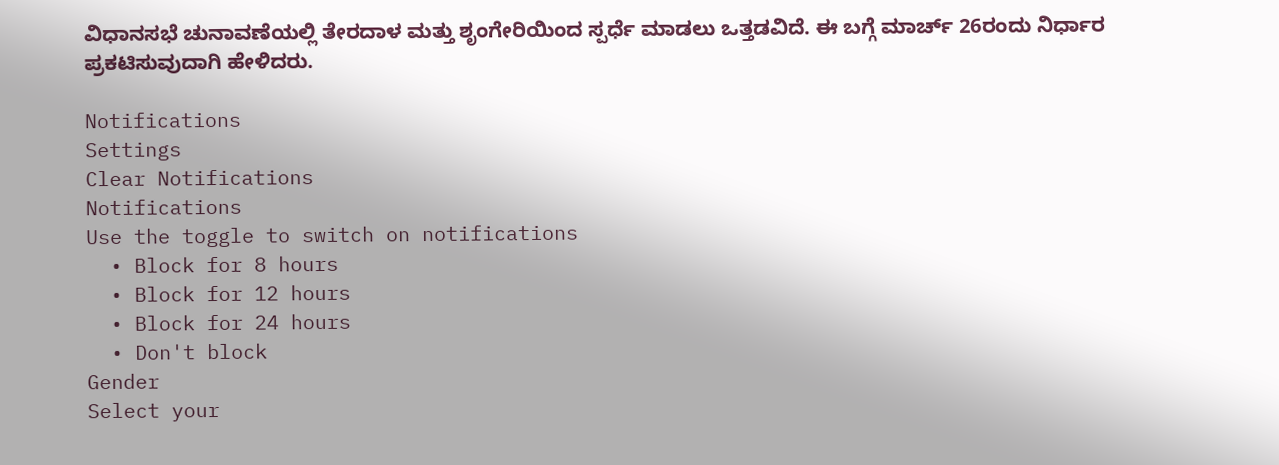ವಿಧಾನಸಭೆ ಚುನಾವಣೆಯಲ್ಲಿ ತೇರದಾಳ ಮತ್ತು ಶೃಂಗೇರಿಯಿಂದ ಸ್ಪರ್ಧೆ ಮಾಡಲು ಒತ್ತಡವಿದೆ. ಈ ಬಗ್ಗೆ ಮಾರ್ಚ್ 26ರಂದು ನಿರ್ಧಾರ‌ ಪ್ರಕಟಿಸುವುದಾಗಿ ಹೇಳಿದರು.

Notifications
Settings
Clear Notifications
Notifications
Use the toggle to switch on notifications
  • Block for 8 hours
  • Block for 12 hours
  • Block for 24 hours
  • Don't block
Gender
Select your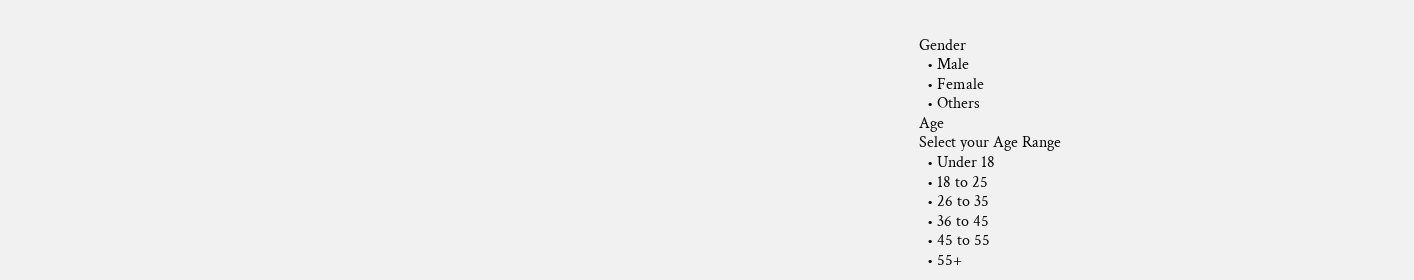Gender
  • Male
  • Female
  • Others
Age
Select your Age Range
  • Under 18
  • 18 to 25
  • 26 to 35
  • 36 to 45
  • 45 to 55
  • 55+